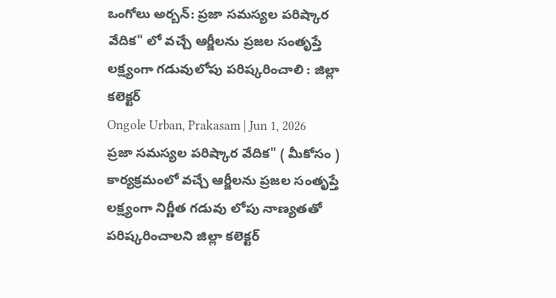ఒంగోలు అర్బన్: ప్రజా సమస్యల పరిష్కార వేదిక" లో వచ్చే ఆర్జీలను ప్రజల సంతృప్తే లక్ష్యంగా గడువులోపు పరిష్కరించాలి : జిల్లా కలెక్టర్
Ongole Urban, Prakasam | Jun 1, 2026
ప్రజా సమస్యల పరిష్కార వేదిక" ( మీకోసం ) కార్యక్రమంలో వచ్చే ఆర్జీలను ప్రజల సంతృప్తే లక్ష్యంగా నిర్ణీత గడువు లోపు నాణ్యతతో పరిష్కరించాలని జిల్లా కలెక్టర్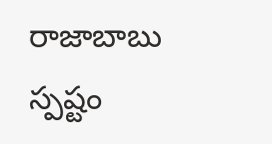రాజాబాబు స్పష్టం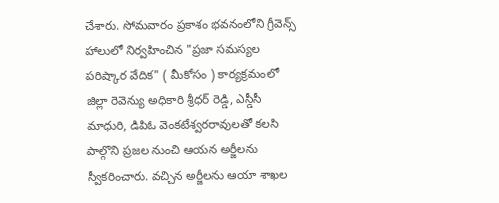చేశారు. సోమవారం ప్రకాశం భవనంలోని గ్రీవెన్స్ హాలులో నిర్వహించిన "ప్రజా సమస్యల పరిష్కార వేదిక" ( మీకోసం ) కార్యక్రమంలో జిల్లా రెవెన్యు అధికారి శ్రీధర్ రెడ్డి, ఎస్డీసీ మాధురి, డిపిఓ వెంకటేశ్వరరావులతో కలసి పాల్గొని ప్రజల నుంచి ఆయన అర్జీలను స్వీకరించారు. వచ్చిన అర్జీలను ఆయా శాఖల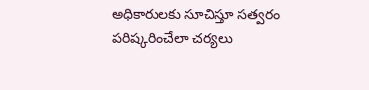అధికారులకు సూచిస్తూ సత్వరం పరిష్కరించేలా చర్యలు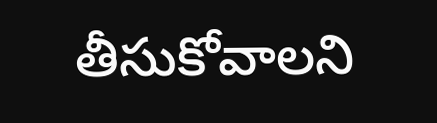తీసుకోవాలని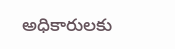అధికారులకు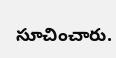సూచించారు.